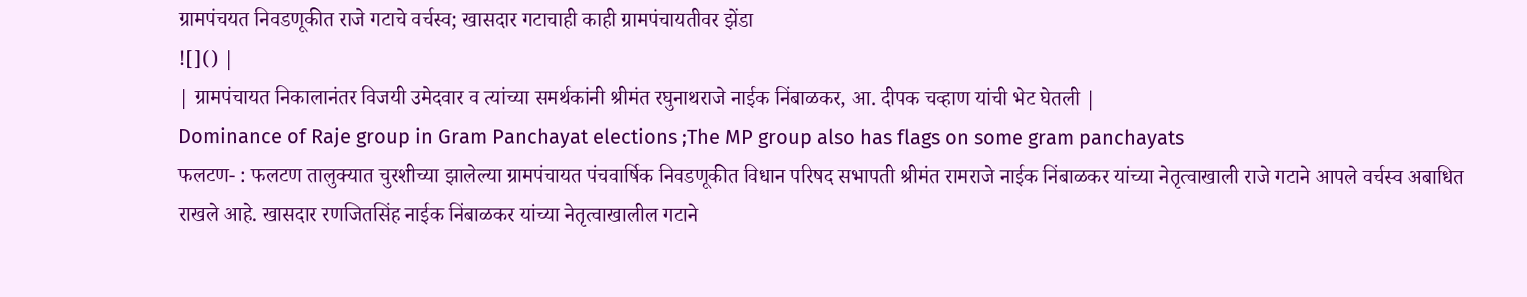ग्रामपंचयत निवडणूकीत राजे गटाचे वर्चस्व; खासदार गटाचाही काही ग्रामपंचायतीवर झेंडा
![]() |
| ग्रामपंचायत निकालानंतर विजयी उमेदवार व त्यांच्या समर्थकांनी श्रीमंत रघुनाथराजे नाईक निंबाळकर, आ. दीपक चव्हाण यांची भेट घेतली |
Dominance of Raje group in Gram Panchayat elections ;The MP group also has flags on some gram panchayats
फलटण- : फलटण तालुक्यात चुरशीच्या झालेल्या ग्रामपंचायत पंचवार्षिक निवडणूकीत विधान परिषद सभापती श्रीमंत रामराजे नाईक निंबाळकर यांच्या नेतृत्वाखाली राजे गटाने आपले वर्चस्व अबाधित राखले आहे. खासदार रणजितसिंह नाईक निंबाळकर यांच्या नेतृत्वाखालील गटाने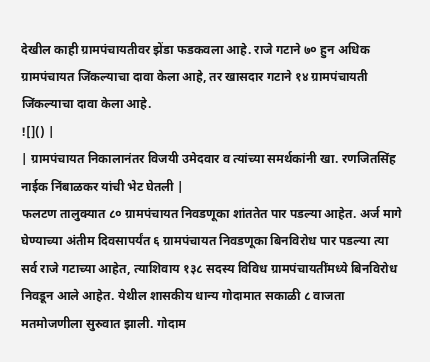देखील काही ग्रामपंचायतीवर झेंडा फडकवला आहे. राजे गटाने ७० हुन अधिक ग्रामपंचायत जिंकल्याचा दावा केला आहे, तर खासदार गटाने १४ ग्रामपंचायती जिंकल्याचा दावा केला आहे.
![]() |
| ग्रामपंचायत निकालानंतर विजयी उमेदवार व त्यांच्या समर्थकांनी खा. रणजितसिंह नाईक निंबाळकर यांची भेट घेतली |
फलटण तालुक्यात ८० ग्रामपंचायत निवडणूका शांततेत पार पडल्या आहेत. अर्ज मागे घेण्याच्या अंतीम दिवसापर्यंत ६ ग्रामपंचायत निवडणूका बिनविरोध पार पडल्या त्या सर्व राजे गटाच्या आहेत, त्याशिवाय १३८ सदस्य विविध ग्रामपंचायतींमध्ये बिनविरोध निवडून आले आहेत. येथील शासकीय धान्य गोदामात सकाळी ८ वाजता मतमोजणीला सुरुवात झाली. गोदाम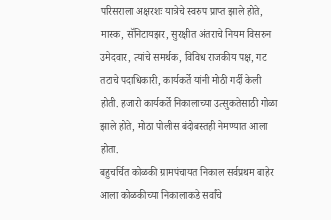परिसराला अक्षरशः यात्रेचे स्वरुप प्राप्त झाले होते, मास्क, सॅनिटायझर, सुरक्षीत अंतराचे नियम विसरुन उमेदवार, त्यांचे समर्थक, विविध राजकीय पक्ष, गट तटाचे पदाधिकारी, कार्यकर्ते यांनी मोठी गर्दी केली होती. हजारो कार्यकर्ते निकालाच्या उत्सुकतेसाठी गोळा झाले होते, मोठा पोलीस बंदोबस्तही नेमण्यात आला होता.
बहुचर्चित कोळकी ग्रामपंचायत निकाल सर्वप्रथम बाहेर आला कोळकीच्या निकालाकडे सर्वांचे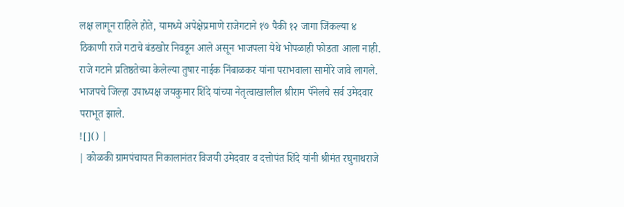लक्ष लागून राहिले होते, यामध्ये अपेक्षेप्रमाणे राजेगटाने १७ पैकी १२ जागा जिंकल्या ४ ठिकाणी राजे गटाचे बंडखोर निवडून आले असून भाजपला येथे भोपळाही फोडता आला नाही. राजे गटाने प्रतिष्ठतेच्या केलेल्या तुषार नाईक निंबाळकर यांना पराभवाला सामोरे जावे लागले. भाजपचे जिल्हा उपाध्यक्ष जयकुमार शिंदे यांच्या नेतृत्वाखालील श्रीराम पॅनेलचे सर्व उमेदवार पराभूत झाले.
![]() |
| कोळकी ग्रामपंचायत निकालानंतर विजयी उमेदवार व दत्तोपंत शिंदे यांनी श्रीमंत रघुनाथराजे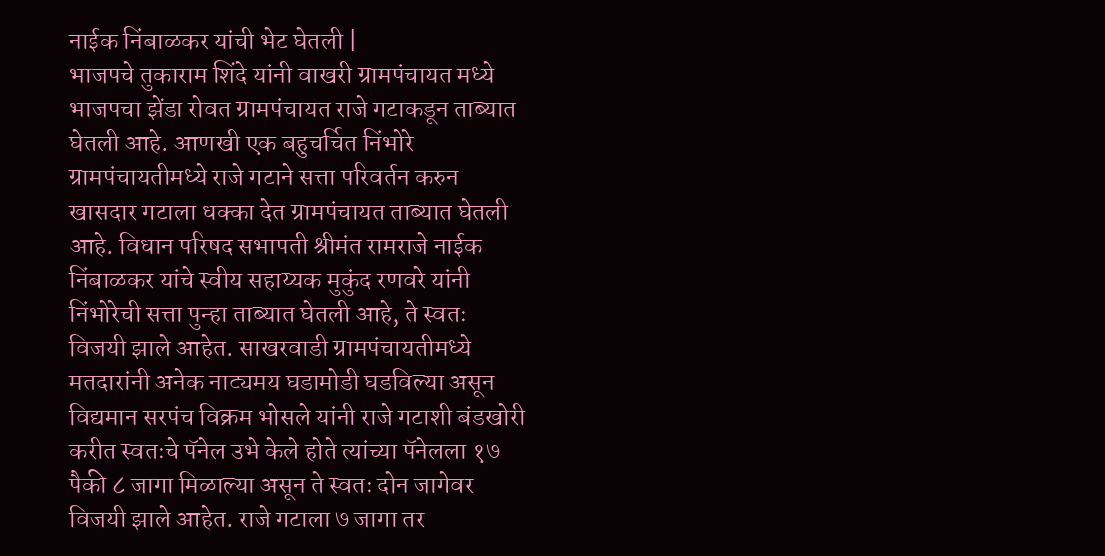नाईक निंबाळकर यांची भेट घेतली |
भाजपचे तुकाराम शिंदे यांनी वाखरी ग्रामपंचायत मध्ये भाजपचा झेंडा रोवत ग्रामपंचायत राजे गटाकडून ताब्यात घेतली आहे. आणखी एक बहुचर्चित निंभोरे ग्रामपंचायतीमध्ये राजे गटाने सत्ता परिवर्तन करुन खासदार गटाला धक्का देत ग्रामपंचायत ताब्यात घेतली आहे. विधान परिषद सभापती श्रीमंत रामराजे नाईक निंबाळकर यांचे स्वीय सहाय्यक मुकुंद रणवरे यांनी निंभोरेची सत्ता पुन्हा ताब्यात घेतली आहे, ते स्वतः विजयी झाले आहेत. साखरवाडी ग्रामपंचायतीमध्ये मतदारांनी अनेक नाट्यमय घडामोडी घडविल्या असून विद्यमान सरपंच विक्रम भोसले यांनी राजे गटाशी बंडखोरी करीत स्वतःचे पॅनेल उभे केले होते त्यांच्या पॅनेलला १७ पैकी ८ जागा मिळाल्या असून ते स्वतः दोन जागेवर विजयी झाले आहेत. राजे गटाला ७ जागा तर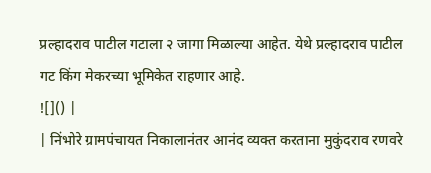प्रल्हादराव पाटील गटाला २ जागा मिळाल्या आहेत. येथे प्रल्हादराव पाटील गट किंग मेकरच्या भूमिकेत राहणार आहे.
![]() |
| निंभोरे ग्रामपंचायत निकालानंतर आनंद व्यक्त करताना मुकुंदराव रणवरे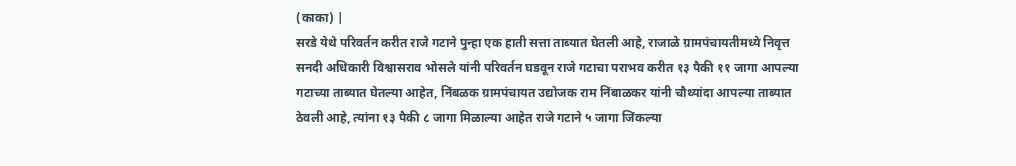(काका) |
सरडे येथे परिवर्तन करीत राजे गटाने पुन्हा एक हाती सत्ता ताब्यात घेतली आहे, राजाळे ग्रामपंचायतीमध्ये निवृत्त सनदी अधिकारी विश्वासराव भोसले यांनी परिवर्तन घडवून राजे गटाचा पराभव करीत १३ पैकी ११ जागा आपल्या गटाच्या ताब्यात घेतल्या आहेत, निंबळक ग्रामपंचायत उद्योजक राम निंबाळकर यांनी चौथ्यांदा आपल्या ताब्यात ठेवली आहे, त्यांना १३ पैकी ८ जागा मिळाल्या आहेत राजे गटाने ५ जागा जिंकल्या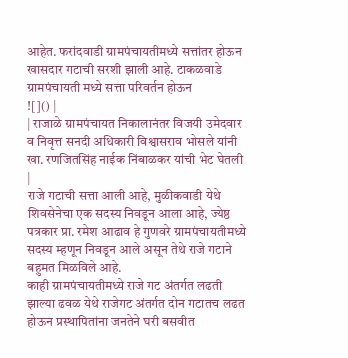आहेत. फरांदवाडी ग्रामपंचायतीमध्ये सत्तांतर होऊन खासदार गटाची सरशी झाली आहे. टाकळवाडे ग्रामपंचायती मध्ये सत्ता परिवर्तन होऊन
![]() |
| राजाळे ग्रामपंचायत निकालानंतर विजयी उमेदवार व निवृत्त सनदी अधिकारी विश्वासराव भोसले यांनी खा. रणजितसिंह नाईक निंबाळकर यांची भेट घेतली |
राजे गटाची सत्ता आली आहे, मुळीकवाडी येथे शिवसेनेचा एक सदस्य निवडून आला आहे, ज्येष्ठ पत्रकार प्रा. रमेश आढाव हे गुणवरे ग्रामपंचायतीमध्ये सदस्य म्हणून निवडून आले असून तेथे राजे गटाने बहुमत मिळविले आहे.
काही ग्रामपंचायतीमध्ये राजे गट अंतर्गत लढती झाल्या ढवळ येथे राजेगट अंतर्गत दोन गटातच लढत होऊन प्रस्थापितांना जनतेने घरी बसवीत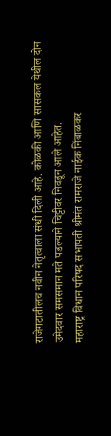राजेगटातीलच नवीन नेतृत्वाला संधी दिली आहे. कोळकी आणि सासकल येथील दोन उमेदवार समसमान मते पडल्याने चिट्टीवर निवडून आले आहेत.
महाराष्ट्र विधान परिषद सभापती श्रीमंत रामराजे नाईक निंबाळकर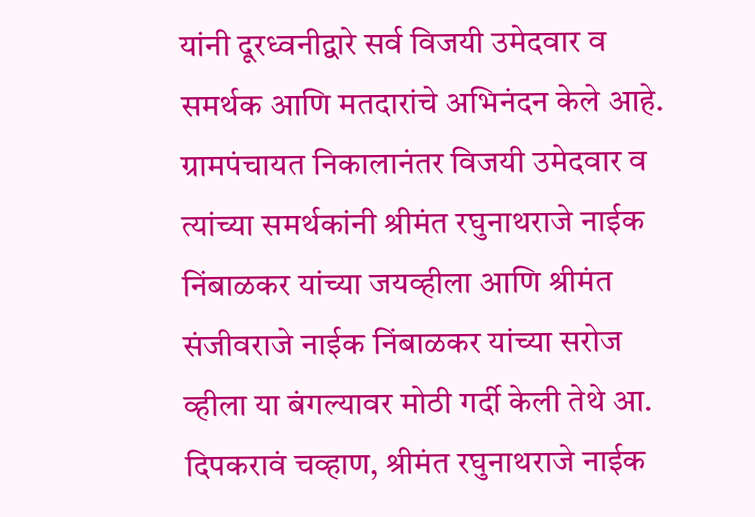यांनी दूरध्वनीद्वारे सर्व विजयी उमेदवार व समर्थक आणि मतदारांचे अभिनंदन केले आहे.
ग्रामपंचायत निकालानंतर विजयी उमेदवार व त्यांच्या समर्थकांनी श्रीमंत रघुनाथराजे नाईक निंबाळकर यांच्या जयव्हीला आणि श्रीमंत संजीवराजे नाईक निंबाळकर यांच्या सरोज व्हीला या बंगल्यावर मोठी गर्दी केली तेथे आ. दिपकरावं चव्हाण, श्रीमंत रघुनाथराजे नाईक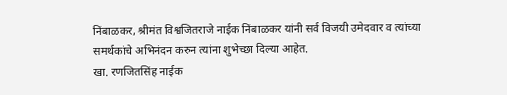निंबाळकर, श्रीमंत विश्वजितराजे नाईक निंबाळकर यांनी सर्व विजयी उमेदवार व त्यांच्या समर्थकांचे अभिनंदन करुन त्यांना शुभेच्छा दिल्या आहेत.
खा. रणजितसिंह नाईक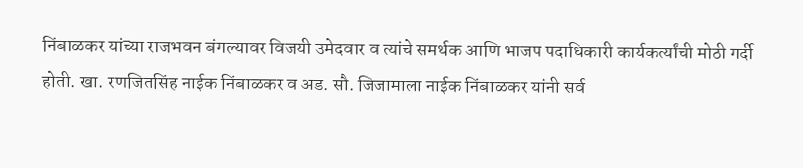निंबाळकर यांच्या राजभवन बंगल्यावर विजयी उमेदवार व त्यांचे समर्थक आणि भाजप पदाधिकारी कार्यकर्त्यांची मोठी गर्दी होती. खा. रणजितसिंह नाईक निंबाळकर व अड. सौ. जिजामाला नाईक निंबाळकर यांनी सर्व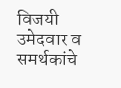विजयी उमेदवार व समर्थकांचे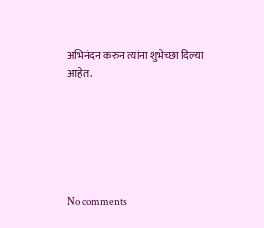अभिनंदन करुन त्यांना शुभेच्छा दिल्या आहेत.






No comments